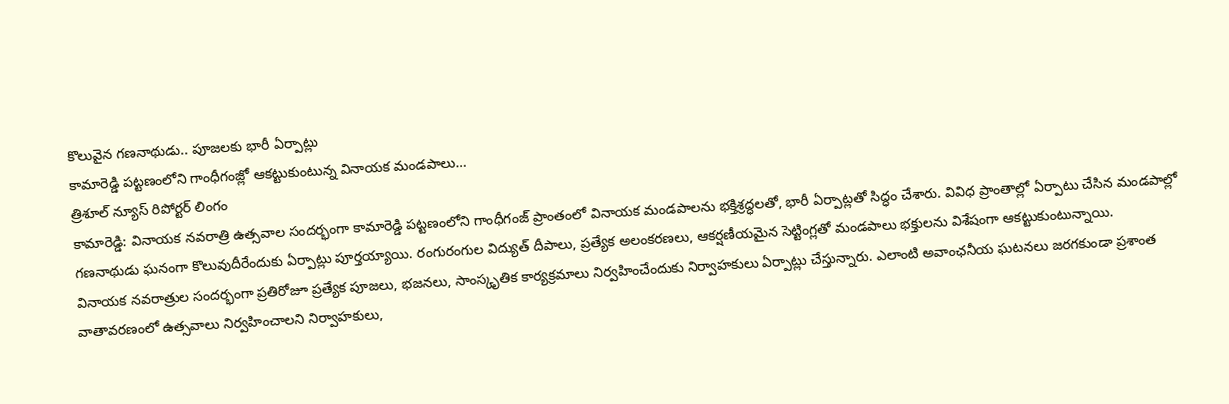కొలువైన గణనాథుడు.. పూజలకు భారీ ఏర్పాట్లు
కామారెడ్డి పట్టణంలోని గాంధీగంజ్లో ఆకట్టుకుంటున్న వినాయక మండపాలు…
త్రిశూల్ న్యూస్ రిపోర్టర్ లింగం
కామారెడ్డి: వినాయక నవరాత్రి ఉత్సవాల సందర్భంగా కామారెడ్డి పట్టణంలోని గాంధీగంజ్ ప్రాంతంలో వినాయక మండపాలను భక్తిశ్రద్ధలతో, భారీ ఏర్పాట్లతో సిద్ధం చేశారు. వివిధ ప్రాంతాల్లో ఏర్పాటు చేసిన మండపాల్లో గణనాథుడు ఘనంగా కొలువుదీరేందుకు ఏర్పాట్లు పూర్తయ్యాయి. రంగురంగుల విద్యుత్ దీపాలు, ప్రత్యేక అలంకరణలు, ఆకర్షణీయమైన సెట్టింగ్లతో మండపాలు భక్తులను విశేషంగా ఆకట్టుకుంటున్నాయి.
వినాయక నవరాత్రుల సందర్భంగా ప్రతిరోజూ ప్రత్యేక పూజలు, భజనలు, సాంస్కృతిక కార్యక్రమాలు నిర్వహించేందుకు నిర్వాహకులు ఏర్పాట్లు చేస్తున్నారు. ఎలాంటి అవాంఛనీయ ఘటనలు జరగకుండా ప్రశాంత వాతావరణంలో ఉత్సవాలు నిర్వహించాలని నిర్వాహకులు,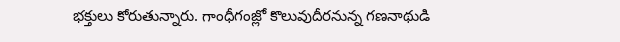భక్తులు కోరుతున్నారు. గాంధీగంజ్లో కొలువుదీరనున్న గణనాథుడి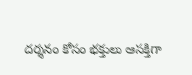దర్శనం కోసం భక్తులు ఆసక్తిగా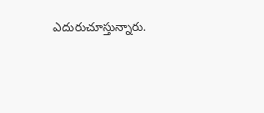ఎదురుచూస్తున్నారు.